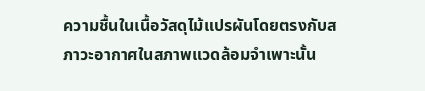ความชื้นในเนื้อวัสดุไม้แปรผันโดยตรงกับสภาวะอากาศในสภาพแวดล้อมจำเพาะนั้น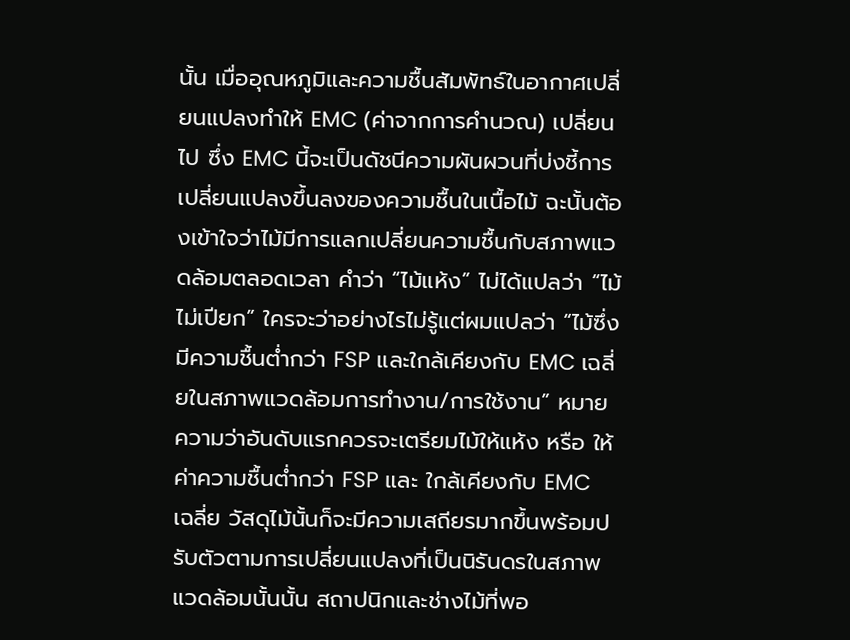นั้น เมื่ออุณหภูมิและความชื้นสัมพัทธ์ในอากาศเปลี่ยนแปลงทำให้ EMC (ค่าจากการคำนวณ) เปลี่ยนไป ซึ่ง EMC นี้จะเป็นดัชนีความผันผวนที่บ่งชี้การเปลี่ยนแปลงขึ้นลงของความชื้นในเนื้อไม้ ฉะนั้นต้องเข้าใจว่าไม้มีการแลกเปลี่ยนความชื้นกับสภาพแวดล้อมตลอดเวลา คำว่า “ไม้แห้ง” ไม่ได้แปลว่า “ไม้ไม่เปียก” ใครจะว่าอย่างไรไม่รู้แต่ผมแปลว่า “ไม้ซึ่งมีความชื้นต่ำกว่า FSP และใกล้เคียงกับ EMC เฉลี่ยในสภาพแวดล้อมการทำงาน/การใช้งาน” หมายความว่าอันดับแรกควรจะเตรียมไม้ให้แห้ง หรือ ให้ค่าความชื้นต่ำกว่า FSP และ ใกล้เคียงกับ EMC เฉลี่ย วัสดุไม้นั้นก็จะมีความเสถียรมากขึ้นพร้อมปรับตัวตามการเปลี่ยนแปลงที่เป็นนิรันดรในสภาพแวดล้อมนั้นนั้น สถาปนิกและช่างไม้ที่พอ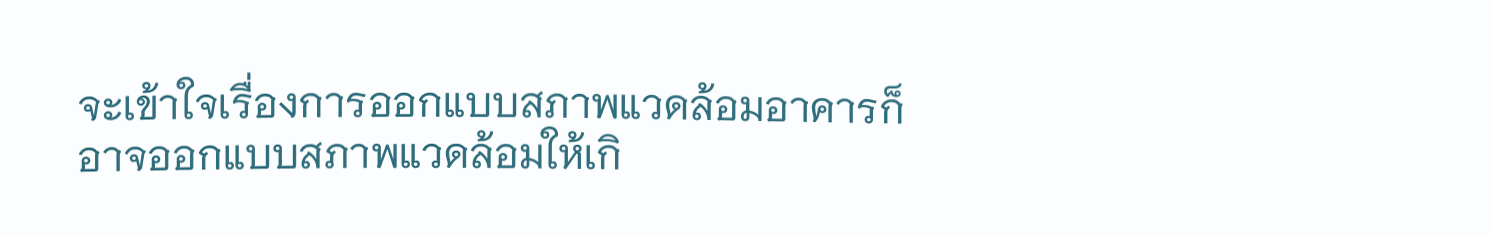จะเข้าใจเรื่องการออกแบบสภาพแวดล้อมอาคารก็อาจออกแบบสภาพแวดล้อมให้เกิ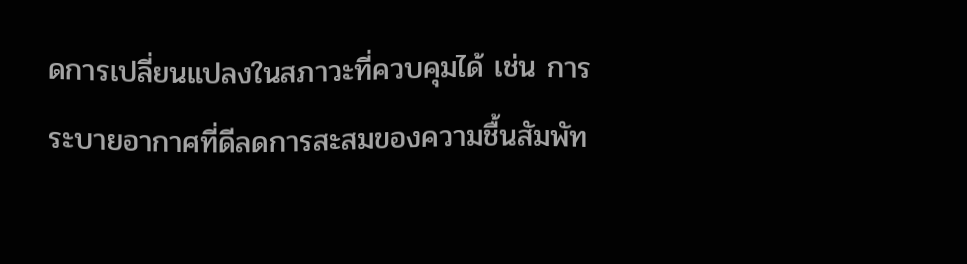ดการเปลี่ยนแปลงในสภาวะที่ควบคุมได้ เช่น การระบายอากาศที่ดีลดการสะสมของความชื้นสัมพัท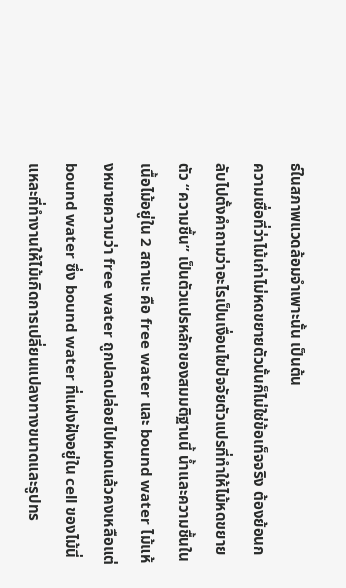ธ์ในสภาพแวดล้อมจำเพาะนั้น เป็นต้น
ความเชื่อที่ว่าไม้เก่าไม่หดขยายตัวนั้นก็ไม่ใช่ข้อเท็จจริง ต้องย้อนกลับไปตั้งคำถามว่าอะไรเป็นเงื่อนไขปัจจัยตัวแปรที่ทำให้ไม้หดขยายตัว “ความชื้น” เป็นตัวแปรหลักของสมมติฐานนี้ น้ำและความชื้นในเนื้อไม้อยู่ใน 2 สถานะ คือ free water และ bound water ไม้แห้งหมายความว่า free water ถูกปลดปล่อยไปหมดแล้วคงเหลือแต่ bound water ซึ่ง bound water ที่แฝงฝังอยู่ใน cell ของไม้นี่แหละที่ทำงานให้ไม้เกิดการเปลี่ยนแปลงทางขนาดและรูปทร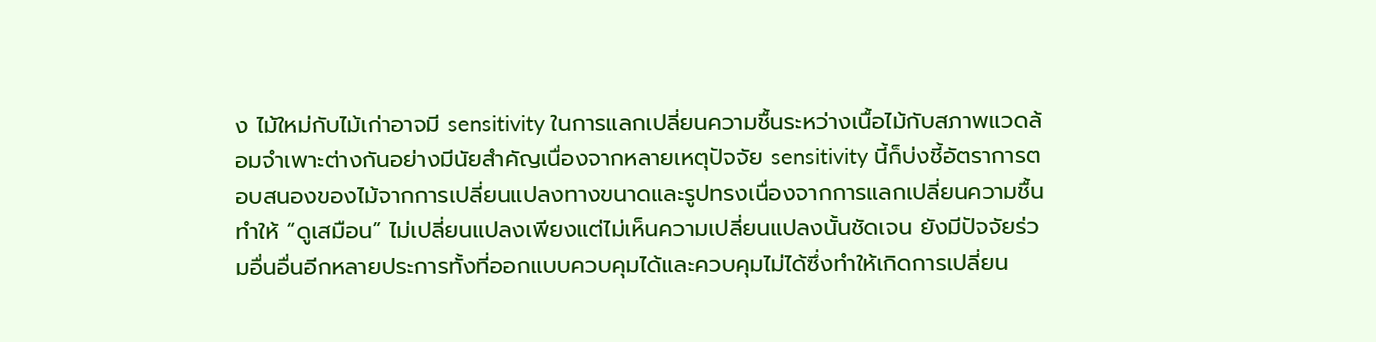ง ไม้ใหม่กับไม้เก่าอาจมี sensitivity ในการแลกเปลี่ยนความชื้นระหว่างเนื้อไม้กับสภาพแวดล้อมจำเพาะต่างกันอย่างมีนัยสำคัญเนื่องจากหลายเหตุปัจจัย sensitivity นี้ก็บ่งชี้อัตราการตอบสนองของไม้จากการเปลี่ยนแปลงทางขนาดและรูปทรงเนื่องจากการแลกเปลี่ยนความชื้นทำให้ “ดูเสมือน” ไม่เปลี่ยนแปลงเพียงแต่ไม่เห็นความเปลี่ยนแปลงนั้นชัดเจน ยังมีปัจจัยร่วมอื่นอื่นอีกหลายประการทั้งที่ออกแบบควบคุมได้และควบคุมไม่ได้ซึ่งทำให้เกิดการเปลี่ยน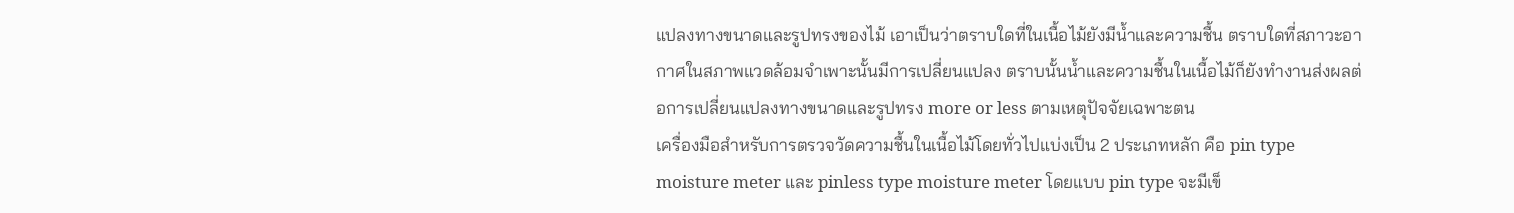แปลงทางขนาดและรูปทรงของไม้ เอาเป็นว่าตราบใดที่ในเนื้อไม้ยังมีน้ำและความชื้น ตราบใดที่สภาวะอากาศในสภาพแวดล้อมจำเพาะนั้นมีการเปลี่ยนแปลง ตราบนั้นน้ำและความชื้นในเนื้อไม้ก็ยังทำงานส่งผลต่อการเปลี่ยนแปลงทางขนาดและรูปทรง more or less ตามเหตุปัจจัยเฉพาะตน
เครื่องมือสำหรับการตรวจวัดความชื้นในเนื้อไม้โดยทั่วไปแบ่งเป็น 2 ประเภทหลัก คือ pin type moisture meter และ pinless type moisture meter โดยแบบ pin type จะมีเข็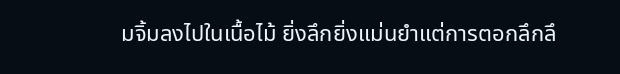มจิ้มลงไปในเนื้อไม้ ยิ่งลึกยิ่งแม่นยำแต่การตอกลึกลึ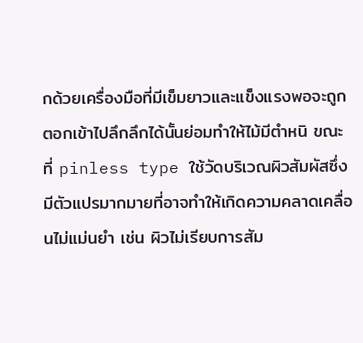กด้วยเครื่องมือที่มีเข็มยาวและแข็งแรงพอจะถูกตอกเข้าไปลึกลึกได้นั้นย่อมทำให้ไม้มีตำหนิ ขณะที่ pinless type ใช้วัดบริเวณผิวสัมผัสซึ่งมีตัวแปรมากมายที่อาจทำให้เกิดความคลาดเคลื่อนไม่แม่นยำ เช่น ผิวไม่เรียบการสัม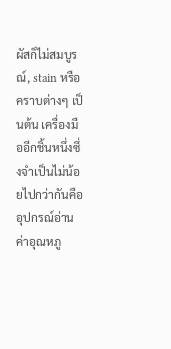ผัสก็ไม่สมบูรณ์, stain หรือคราบต่างๆ เป็นต้น เครื่องมืออีกชิ้นหนึ่งซึ่งจำเป็นไม่น้อยไปกว่ากันคือ อุปกรณ์อ่านค่าอุณหภู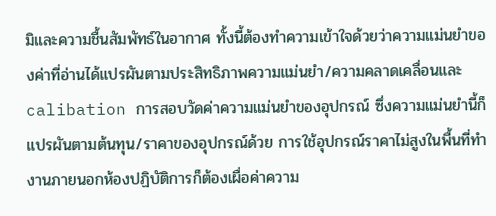มิและความชื้นสัมพัทธ์ในอากาศ ทั้งนี้ต้องทำความเข้าใจด้วยว่าความแม่นยำของค่าที่อ่านได้แปรผันตามประสิทธิภาพความแม่นยำ/ความคลาดเคลื่อนและ calibation การสอบวัดค่าความแม่นยำของอุปกรณ์ ซึ่งความแม่นยำนี้ก็แปรผันตามต้นทุน/ราคาของอุปกรณ์ด้วย การใช้อุปกรณ์ราคาไม่สูงในพื้นที่ทำงานภายนอกห้องปฏิบัติการก็ต้องเผื่อค่าความ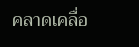คลาดเคลื่อ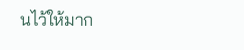นไว้ให้มาก